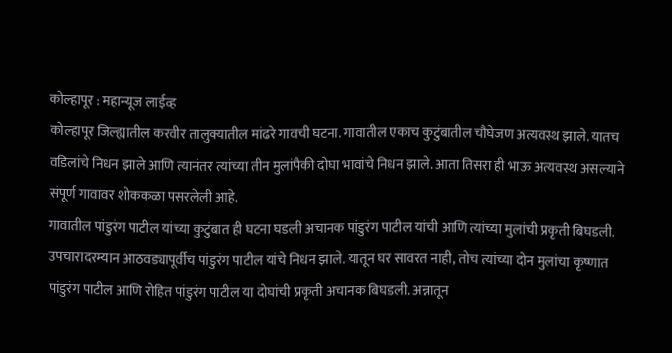कोल्हापूर : महान्यूज लाईव्ह
कोल्हापूर जिल्ह्यातील करवीर तालुक्यातील मांढरे गावची घटना. गावातील एकाच कुटुंबातील चौघेजण अत्यवस्थ झाले. यातच वडिलांचे निधन झाले आणि त्यानंतर त्यांच्या तीन मुलांपैकी दोघा भावांचे निधन झाले. आता तिसरा ही भाऊ अत्यवस्थ असल्याने संपूर्ण गावावर शोककळा पसरलेली आहे.
गावातील पांडुरंग पाटील यांच्या कुटुंबात ही घटना घडली अचानक पांडुरंग पाटील यांची आणि त्यांच्या मुलांची प्रकृती बिघडली. उपचारादरम्यान आठवड्यापूर्वीच पांडुरंग पाटील यांचे निधन झाले. यातून घर सावरत नाही, तोच त्यांच्या दोन मुलांचा कृष्णात पांडुरंग पाटील आणि रोहित पांडुरंग पाटील या दोघांची प्रकृती अचानक बिघडली. अन्नातून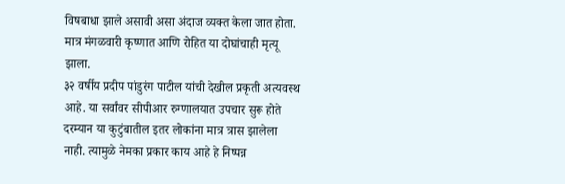विषबाधा झाले असावी असा अंदाज व्यक्त केला जात होता. मात्र मंगळवारी कृष्णात आणि रोहित या दोघांचाही मृत्यू झाला.
३२ वर्षीय प्रदीप पांडुरंग पाटील यांची देखील प्रकृती अत्यवस्थ आहे. या सर्वांवर सीपीआर रुग्णालयात उपचार सुरू होते दरम्यान या कुटुंबातील इतर लोकांना मात्र त्रास झालेला नाही. त्यामुळे नेमका प्रकार काय आहे हे निष्पन्न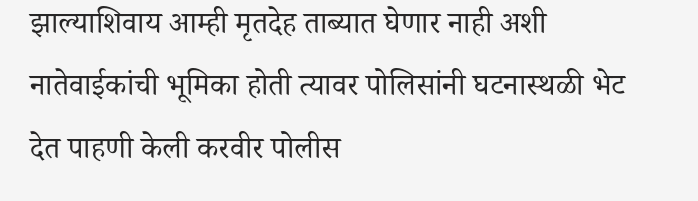झाल्याशिवाय आम्ही मृतदेह ताब्यात घेणार नाही अशी नातेवाईकांची भूमिका होती त्यावर पोलिसांनी घटनास्थळी भेट देत पाहणी केली करवीर पोलीस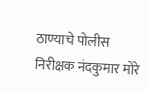ठाण्याचे पोलीस निरीक्षक नंदकुमार मोरे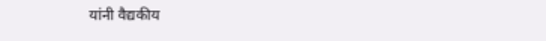यांनी वैद्यकीय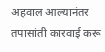अहवाल आल्यानंतर तपासांती कारवाई करू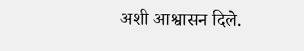अशी आश्वासन दिले.